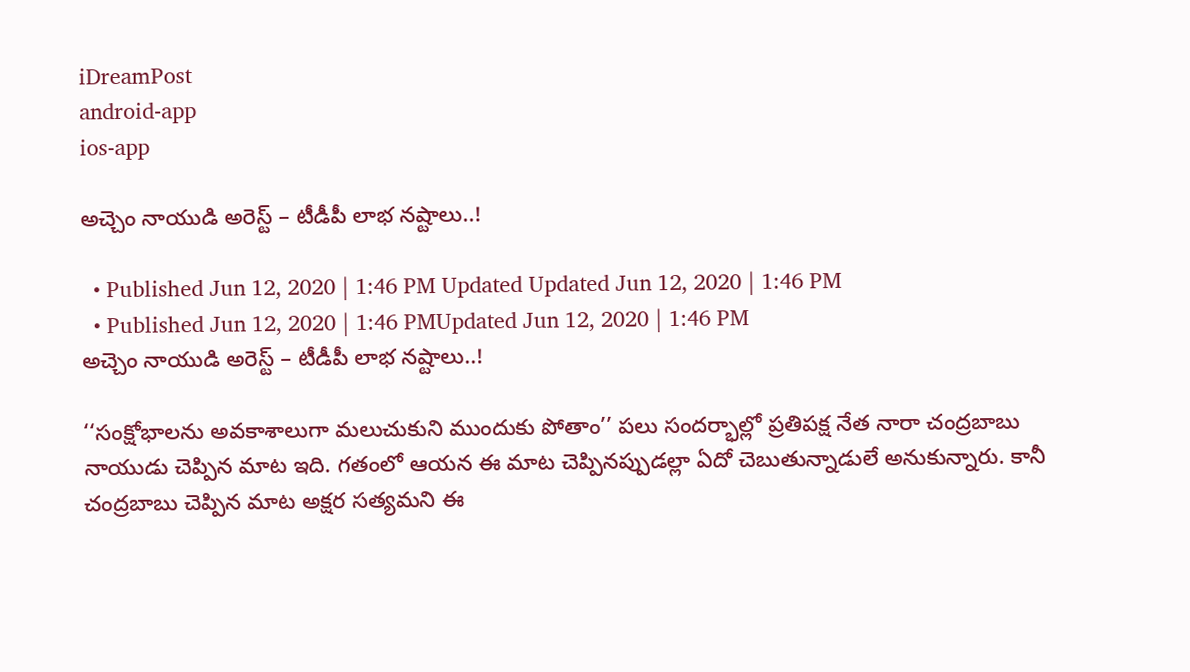iDreamPost
android-app
ios-app

అచ్చెం నాయుడి అరెస్ట్‌ – టీడీపీ లాభ నష్టాలు..!

  • Published Jun 12, 2020 | 1:46 PM Updated Updated Jun 12, 2020 | 1:46 PM
  • Published Jun 12, 2020 | 1:46 PMUpdated Jun 12, 2020 | 1:46 PM
అచ్చెం నాయుడి అరెస్ట్‌ – టీడీపీ లాభ నష్టాలు..!

‘‘సంక్షోభాలను అవకాశాలుగా మలుచుకుని ముందుకు పోతాం’’ పలు సందర్భాల్లో ప్రతిపక్ష నేత నారా చంద్రబాబు నాయుడు చెప్పిన మాట ఇది. గతంలో ఆయన ఈ మాట చెప్పినప్పుడల్లా ఏదో చెబుతున్నాడులే అనుకున్నారు. కానీ చంద్రబాబు చెప్పిన మాట అక్షర సత్యమని ఈ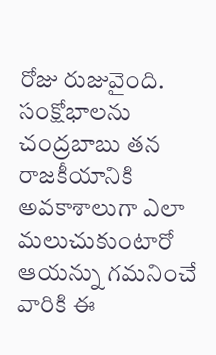రోజు రుజువైంది. సంక్షోభాలను చంద్రబాబు తన రాజకీయానికి అవకాశాలుగా ఎలా మలుచుకుంటారో ఆయన్ను గమనించే వారికి ఈ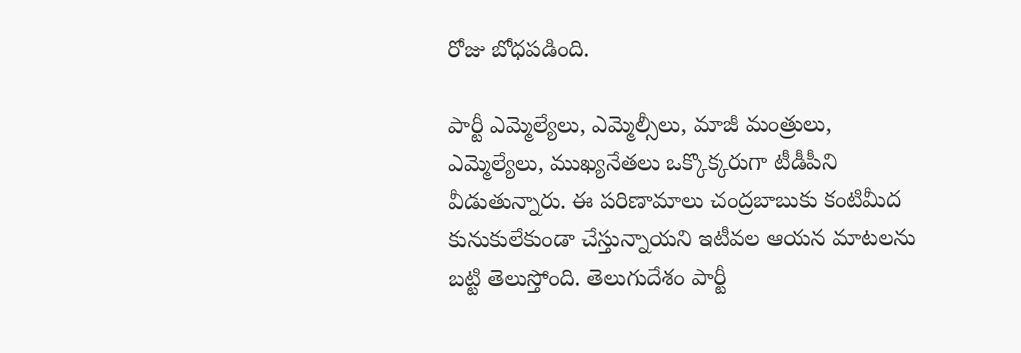రోజు బోధపడింది.

పార్టీ ఎమ్మెల్యేలు, ఎమ్మెల్సీలు, మాజీ మంత్రులు, ఎమ్మెల్యేలు, ముఖ్యనేతలు ఒక్కొక్కరుగా టీడీపీని వీడుతున్నారు. ఈ పరిణామాలు చంద్రబాబుకు కంటిమీద కునుకులేకుండా చేస్తున్నాయని ఇటీవల ఆయన మాటలను బట్టి తెలుస్తోంది. తెలుగుదేశం పార్టీ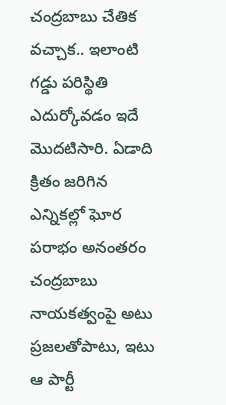చంద్రబాబు చేతిక వచ్చాక.. ఇలాంటి గడ్డు పరిస్థితి ఎదుర్కోవడం ఇదే మొదటిసారి. ఏడాది క్రితం జరిగిన ఎన్నికల్లో ఘోర పరాభం అనంతరం చంద్రబాబు నాయకత్వంపై అటు ప్రజలతోపాటు, ఇటు ఆ పార్టీ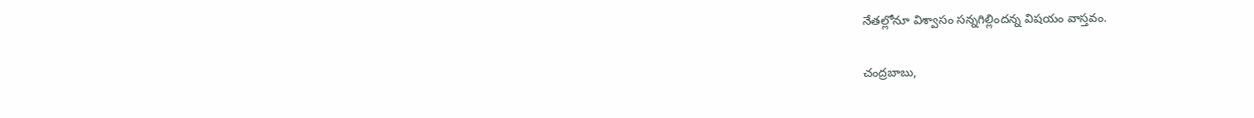నేతల్లోనూ విశ్వాసం సన్నగిల్లిందన్న విషయం వాస్తవం.

చంద్రబాబు,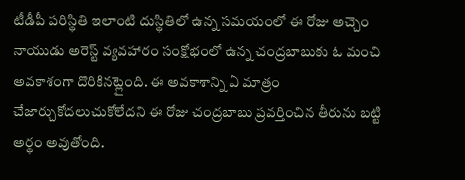టీడీపీ పరిస్థితి ఇలాంటి దుస్థితిలో ఉన్న సమయంలో ఈ రోజు అచ్చెం నాయుడు అరెస్ట్‌ వ్యవహారం సంక్షోభంలో ఉన్న చంద్రబాబుకు ఓ మంచి అవకాశంగా దొరికినట్లైంది. ఈ అవకాశాన్ని ఏ మాత్రం చేజార్చుకోదలుచుకోలేదని ఈ రోజు చంద్రబాబు ప్రవర్తించిన తీరును బట్టి అర్థం అవుతోంది.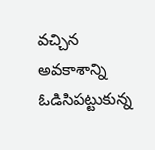వచ్చిన అవకాశాన్ని ఓడిసిపట్టుకున్న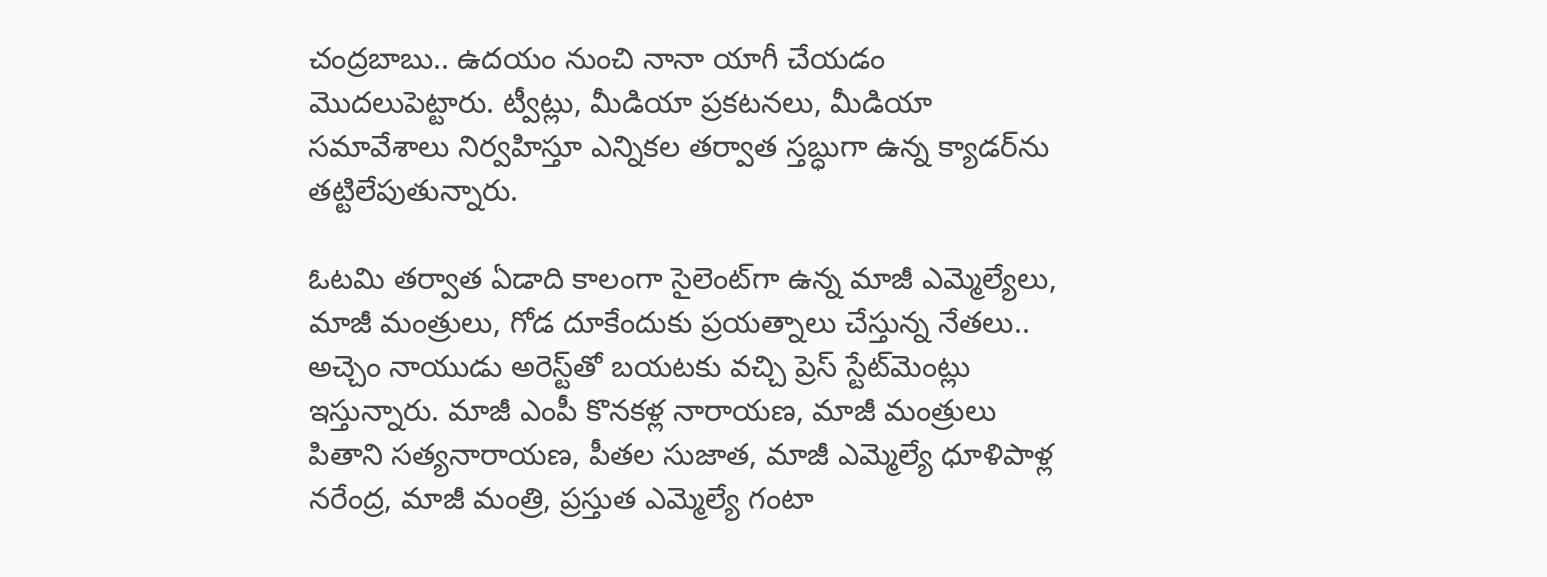చంద్రబాబు.. ఉదయం నుంచి నానా యాగీ చేయడం మొదలుపెట్టారు. ట్వీట్లు, మీడియా ప్రకటనలు, మీడియా సమావేశాలు నిర్వహిస్తూ ఎన్నికల తర్వాత స్తబ్ధుగా ఉన్న క్యాడర్‌ను తట్టిలేపుతున్నారు.

ఓటమి తర్వాత ఏడాది కాలంగా సైలెంట్‌గా ఉన్న మాజీ ఎమ్మెల్యేలు, మాజీ మంత్రులు, గోడ దూకేందుకు ప్రయత్నాలు చేస్తున్న నేతలు.. అచ్చెం నాయుడు అరెస్ట్‌తో బయటకు వచ్చి ప్రెస్‌ స్టేట్‌మెంట్లు ఇస్తున్నారు. మాజీ ఎంపీ కొనకళ్ల నారాయణ, మాజీ మంత్రులు పితాని సత్యనారాయణ, పీతల సుజాత, మాజీ ఎమ్మెల్యే ధూళిపాళ్ల నరేంద్ర, మాజీ మంత్రి, ప్రస్తుత ఎమ్మెల్యే గంటా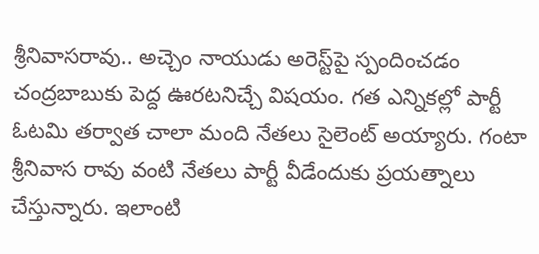శ్రీనివాసరావు.. అచ్చెం నాయుడు అరెస్ట్‌పై స్పందించడం చంద్రబాబుకు పెద్ద ఊరటనిచ్చే విషయం. గత ఎన్నికల్లో పార్టీ ఓటమి తర్వాత చాలా మంది నేతలు సైలెంట్‌ అయ్యారు. గంటా శ్రీనివాస రావు వంటి నేతలు పార్టీ వీడేందుకు ప్రయత్నాలు చేస్తున్నారు. ఇలాంటి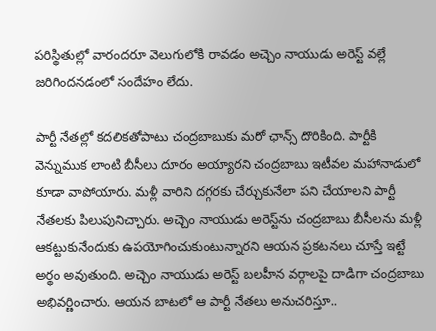పరిస్థితుల్లో వారందరూ వెలుగులోకి రావడం అచ్చెం నాయుడు అరెస్ట్‌ వల్లే జరిగిందనడంలో సందేహం లేదు.

పార్టీ నేతల్లో కదలికతోపాటు చంద్రబాబుకు మరో ఛాన్స్‌ దొరికింది. పార్టీకి వెన్నుముక లాంటి బీసీలు దూరం అయ్యారని చంద్రబాబు ఇటీవల మహానాడులో కూడా వాపోయారు. మళ్లీ వారిని దగ్గరకు చేర్చుకునేలా పని చేయాలని పార్టీ నేతలకు పిలుపునిచ్చారు. అచ్చెం నాయుడు అరెస్ట్‌ను చంద్రబాబు బీసీలను మళ్లీ ఆకట్టుకునేందుకు ఉపయోగించుకుంటున్నారని ఆయన ప్రకటనలు చూస్తే ఇట్టే అర్థం అవుతుంది. అచ్చెం నాయుడు అరెస్ట్‌ బలహీన వర్గాలపై దాడిగా చంద్రబాబు అభివర్ణించారు. ఆయన బాటలో ఆ పార్టీ నేతలు అనుచరిస్తూ..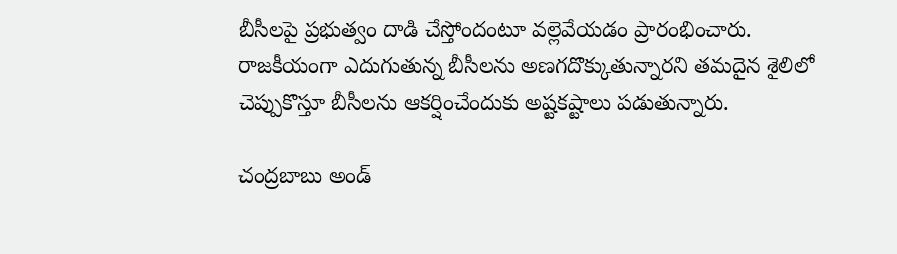బీసీలపై ప్రభుత్వం దాడి చేస్తోందంటూ వల్లెవేయడం ప్రారంభించారు. రాజకీయంగా ఎదుగుతున్న బీసీలను అణగదొక్కుతున్నారని తమదైన శైలిలో చెప్పుకొస్తూ బీసీలను ఆకర్షించేందుకు అష్టకష్టాలు పడుతున్నారు.

చంద్రబాబు అండ్‌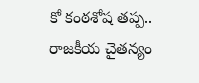కో కంఠశోష తప్ప.. రాజకీయ చైతన్యం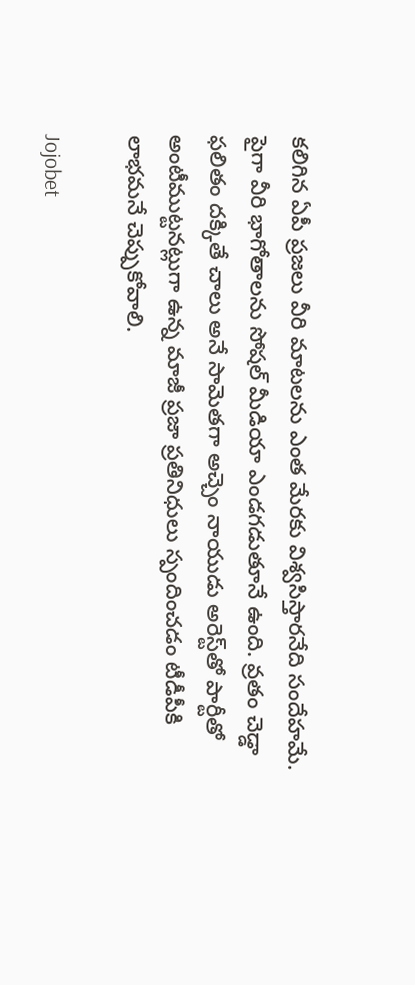కలిగిన ఏపీ ప్రజలు వీరి మాటలను ఎంత మేరకు విశ్వసిస్తారనేది సందేహమే. పైగా వీరి భాగోతాలను సోషల్‌ మీడియా ఎండగడుతూనే ఉంది. వ్రతం చెడ్డా ఫలితం దక్కితే చాలు అనే సామెతగా అచ్చెం నాయుడు అరెస్ట్‌తో పార్టీతో అంటీముట్టనట్లుగా ఉన్న మాజీ ప్రజా ప్రతినిధులు స్పందించడం టీడీపీకి లాభమనే చెప్పుకోవాలి.

Jojobet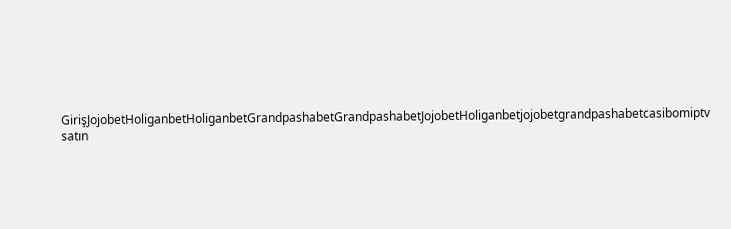GirişJojobetHoliganbetHoliganbetGrandpashabetGrandpashabetJojobetHoliganbetjojobetgrandpashabetcasibomiptv satın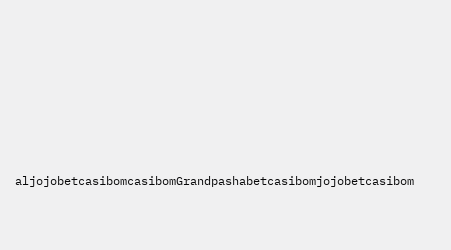aljojobetcasibomcasibomGrandpashabetcasibomjojobetcasibom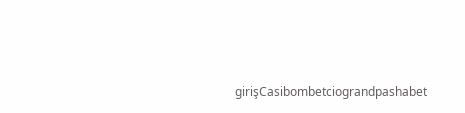girişCasibombetciograndpashabet